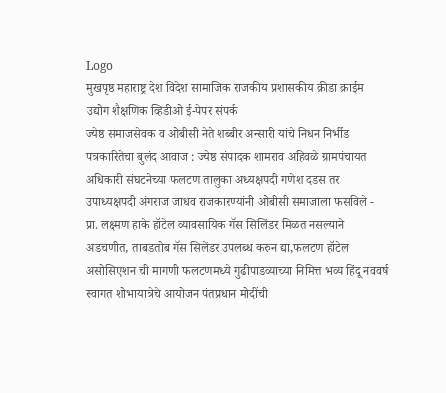Logo
मुखपृष्ठ महाराष्ट्र देश विदेश सामाजिक राजकीय प्रशासकीय क्रीडा क्राईम उद्योग शैक्षणिक व्हिडीओ ई-पेपर संपर्क
ज्येष्ठ समाजसेवक व ओबीसी नेते शब्बीर अन्सारी यांचे निधन निर्भीड पत्रकारितेचा बुलंद आवाज : ज्येष्ठ संपादक शामराव अहिवळे ग्रामपंचायत अधिकारी संघटनेच्या फलटण तालुका अध्यक्षपदी गणेश दडस तर उपाध्यक्षपदी अंगराज जाधव राजकारण्यांनी ओबीसी समाजाला फसविले - प्रा. लक्ष्मण हाके हॉटेल व्यावसायिक गॅस सिलिंडर मिळत नसल्याने अडचणीत, ताबडतोब गॅस सिलेंडर उपलब्ध करुन द्या,फलटण हॉटेल असोसिएशन ची मागणी फलटणमध्ये गुढीपाडव्याच्या निमित्त भव्य हिंदू नववर्ष स्वागत शोभायात्रेचे आयोजन पंतप्रधान मोदींची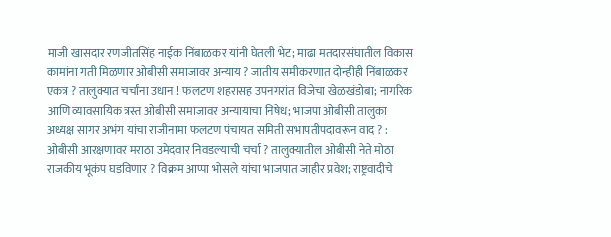माजी खासदार रणजीतसिंह नाईक निंबाळकर यांनी घेतली भेट; माढा मतदारसंघातील विकास कामांना गती मिळणार ओबीसी समाजावर अन्याय ? जातीय समीकरणात दोन्हीही निंबाळकर एकत्र ? तालुक्यात चर्चांना उधान ! फलटण शहरासह उपनगरांत विजेचा खेळखंडोबा; नागरिक आणि व्यावसायिक त्रस्त ओबीसी समाजावर अन्यायाचा निषेध; भाजपा ओबीसी तालुका अध्यक्ष सागर अभंग यांचा राजीनामा फलटण पंचायत समिती सभापतीपदावरून वाद ? : ओबीसी आरक्षणावर मराठा उमेदवार निवडल्याची चर्चा ? तालुक्यातील ओबीसी नेते मोठा राजकीय भूकंप घडविणार ? विक्रम आप्पा भोसले यांचा भाजपात जाहीर प्रवेश; राष्ट्रवादीचे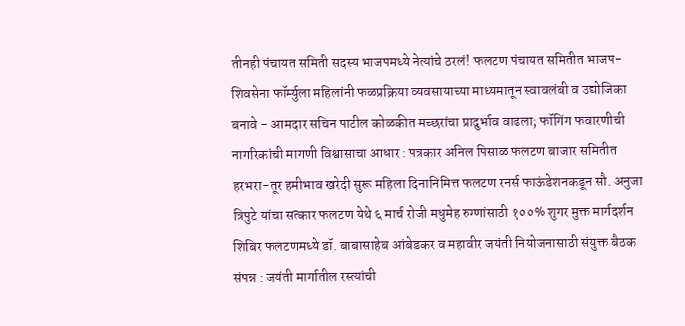तीनही पंचायत समिती सदस्य भाजपमध्ये नेत्यांचे ठरलं! फलटण पंचायत समितीत भाजप-शिवसेना फॉर्म्युला महिलांनी फळप्रक्रिया व्यवसायाच्या माध्यमातून स्वावलंबी व उद्योजिका बनावे - आमदार सचिन पाटील कोळकीत मच्छरांचा प्रादुर्भाव वाढला; फॉगिंग फवारणीची नागरिकांची मागणी विश्वासाचा आधार : पत्रकार अनिल पिसाळ फलटण बाजार समितीत हरभरा-तूर हमीभाव खरेदी सुरू महिला दिनानिमित्त फलटण रनर्स फाऊंडेशनकडून सौ. अनुजा त्रिपुटे यांचा सत्कार फलटण येथे ६ मार्च रोजी मधुमेह रुग्णांसाठी १००% शुगर मुक्त मार्गदर्शन शिबिर फलटणमध्ये डॉ. बाबासाहेब आंबेडकर व महावीर जयंती नियोजनासाठी संयुक्त बैठक संपन्न : जयंती मार्गातील रस्त्यांची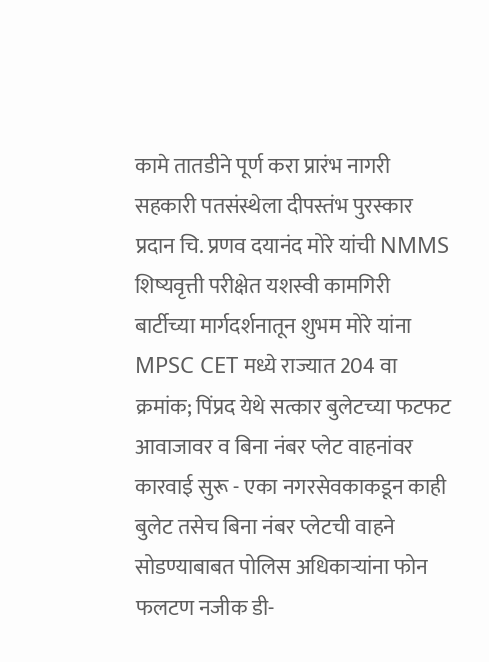कामे तातडीने पूर्ण करा प्रारंभ नागरी सहकारी पतसंस्थेला दीपस्तंभ पुरस्कार प्रदान चि. प्रणव दयानंद मोरे यांची NMMS शिष्यवृत्ती परीक्षेत यशस्वी कामगिरी बार्टीच्या मार्गदर्शनातून शुभम मोरे यांना MPSC CET मध्ये राज्यात 204 वा क्रमांक; पिंप्रद येथे सत्कार बुलेटच्या फटफट आवाजावर व बिना नंबर प्लेट वाहनांवर कारवाई सुरू - एका नगरसेवकाकडून काही बुलेट तसेच बिना नंबर प्लेटची वाहने सोडण्याबाबत पोलिस अधिकाऱ्यांना फोन फलटण नजीक डी-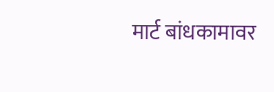मार्ट बांधकामावर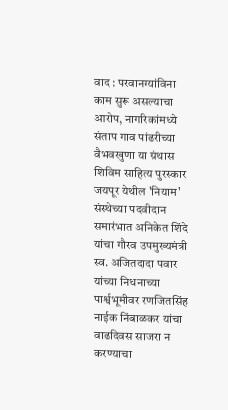वाद : परवानग्यांविना काम सुरू असल्याचा आरोप, नागरिकांमध्ये संताप गाव पांढरीच्या वैभवखुणा या ग्रंथास शिविम साहित्य पुरस्कार जयपूर येथील 'नियाम' संस्थेच्या पदवीदान समारंभात अनिकेत शिंदे यांचा गौरव उपमुख्यमंत्री स्व. अजितदादा पवार यांच्या निधनाच्या पार्श्वभूमीवर रणजितसिंह नाईक निंबाळकर यांचा वाढदिवस साजरा न करण्याचा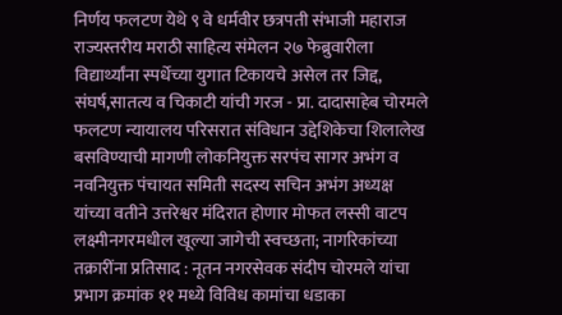निर्णय फलटण येथे ९ वे धर्मवीर छत्रपती संभाजी महाराज राज्यस्तरीय मराठी साहित्य संमेलन २७ फेब्रुवारीला विद्यार्थ्यांना स्पर्धेच्या युगात टिकायचे असेल तर जिद्द, संघर्ष,सातत्य व चिकाटी यांची गरज - प्रा. दादासाहेब चोरमले फलटण न्यायालय परिसरात संविधान उद्देशिकेचा शिलालेख बसविण्याची मागणी लोकनियुक्त सरपंच सागर अभंग व नवनियुक्त पंचायत समिती सदस्य सचिन अभंग अध्यक्ष यांच्या वतीने उत्तरेश्वर मंदिरात होणार मोफत लस्सी वाटप लक्ष्मीनगरमधील खूल्या जागेची स्वच्छता; नागरिकांच्या तक्रारींना प्रतिसाद : नूतन नगरसेवक संदीप चोरमले यांचा प्रभाग क्रमांक ११ मध्ये विविध कामांचा धडाका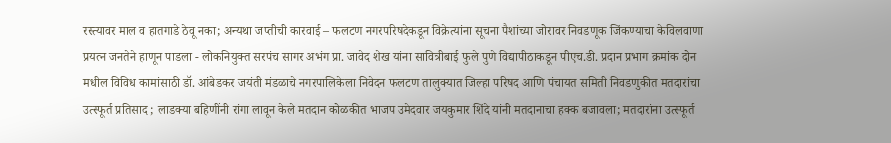रस्त्यावर माल व हातगाडे ठेवू नका; अन्यथा जप्तीची कारवाई – फलटण नगरपरिषदेकडून विक्रेत्यांना सूचना पैशांच्या जोरावर निवडणूक जिंकण्याचा केविलवाणा प्रयत्न जनतेने हाणून पाडला - लोकनियुक्त सरपंच सागर अभंग प्रा. जावेद शेख यांना सावित्रीबाई फुले पुणे विद्यापीठाकडून पीएच.डी. प्रदान प्रभाग क्रमांक दोन मधील विविध कामांसाठी डॉ. आंबेडकर जयंती मंडळाचे नगरपालिकेला निवेदन फलटण तालुक्यात जिल्हा परिषद आणि पंचायत समिती निवडणुकीत मतदारांचा उत्स्फूर्त प्रतिसाद ; लाडक्या बहिणींनी रांगा लावून केले मतदान कोळकीत भाजप उमेदवार जयकुमार शिंदे यांनी मतदानाचा हक्क बजावला; मतदारांना उत्स्फूर्त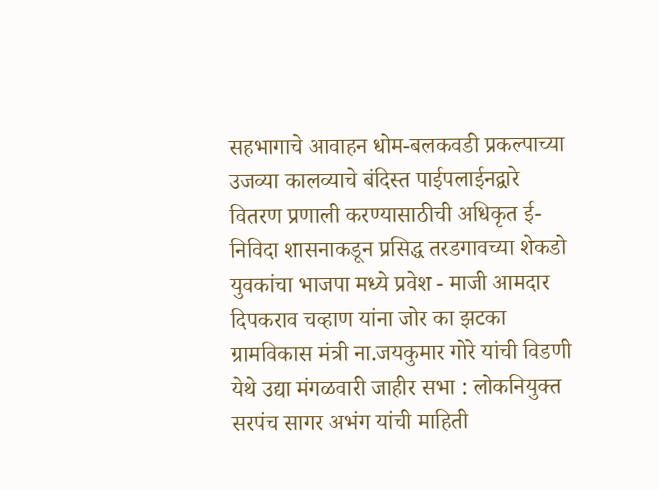सहभागाचे आवाहन धोम-बलकवडी प्रकल्पाच्या उजव्या कालव्याचे बंदिस्त पाईपलाईनद्वारे वितरण प्रणाली करण्यासाठीची अधिकृत ई-निविदा शासनाकडून प्रसिद्ध तरडगावच्या शेकडो युवकांचा भाजपा मध्ये प्रवेश - माजी आमदार दिपकराव चव्हाण यांना जोर का झटका ग्रामविकास मंत्री ना.जयकुमार गोरे यांची विडणी येथे उद्या मंगळवारी जाहीर सभा : लोकनियुक्त सरपंच सागर अभंग यांची माहिती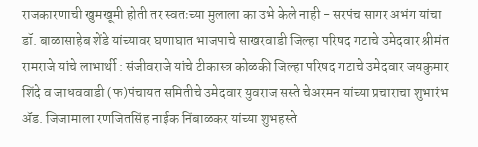राजकारणाची खुमखूमी होती तर स्वतःच्या मुलाला का उभे केले नाही - सरपंच सागर अभंग यांचा डॉ. बाळासाहेब शेंडे यांच्यावर घणाघात भाजपाचे साखरवाडी जिल्हा परिषद गटाचे उमेदवार श्रीमंत रामराजे यांचे लाभार्थी : संजीवराजे यांचे टीकास्त्र कोळकी जिल्हा परिषद गटाचे उमेदवार जयकुमार शिंदे व जाधववाडी (फ)पंचायत समितीचे उमेदवार युवराज सस्ते चेअरमन यांच्या प्रचाराचा शुभारंभ ॲड. जिजामाला रणजितसिंह नाईक निंबाळकर यांच्या शुभहस्ते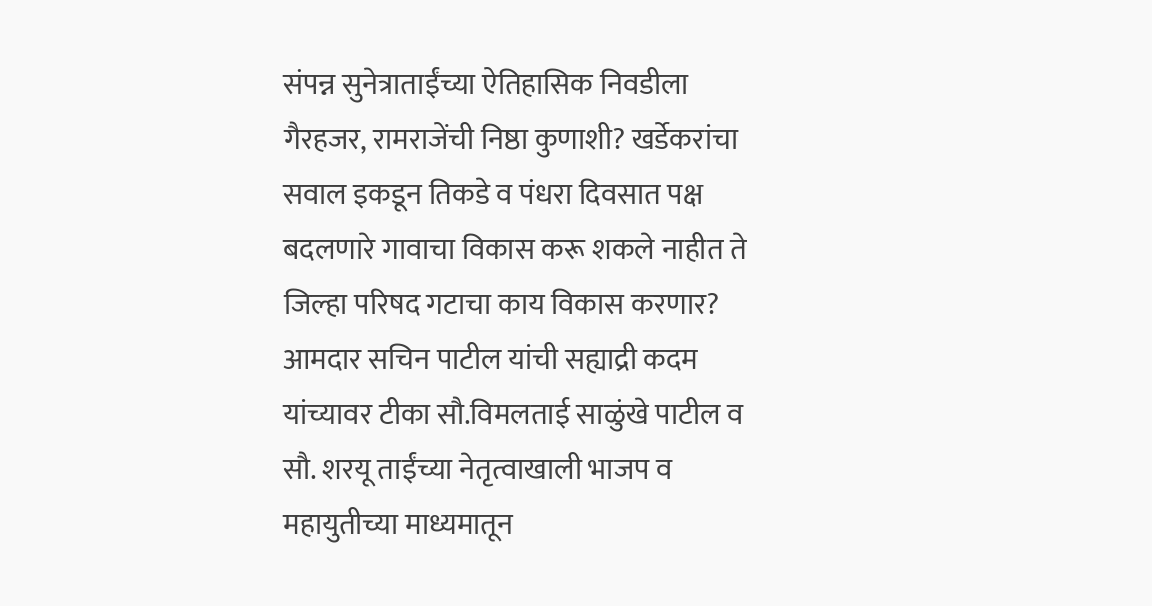संपन्न सुनेत्राताईंच्या ऐतिहासिक निवडीला गैरहजर, रामराजेंची निष्ठा कुणाशी? खर्डेकरांचा सवाल इकडून तिकडे व पंधरा दिवसात पक्ष बदलणारे गावाचा विकास करू शकले नाहीत ते जिल्हा परिषद गटाचा काय विकास करणार? आमदार सचिन पाटील यांची सह्याद्री कदम यांच्यावर टीका सौ.विमलताई साळुंखे पाटील व सौ. शरयू ताईंच्या नेतृत्वाखाली भाजप व महायुतीच्या माध्यमातून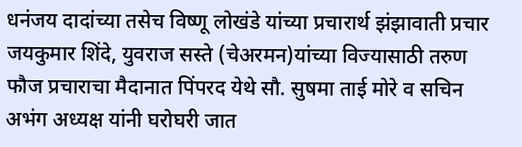धनंजय दादांच्या तसेच विष्णू लोखंडे यांच्या प्रचारार्थ झंझावाती प्रचार जयकुमार शिंदे, युवराज सस्ते (चेअरमन)यांच्या विज्यासाठी तरुण फौज प्रचाराचा मैदानात पिंपरद येथे सौ. सुषमा ताई मोरे व सचिन अभंग अध्यक्ष यांनी घरोघरी जात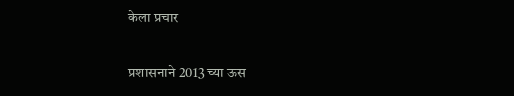केला प्रचार

प्रशासनाने 2013 च्या ऊस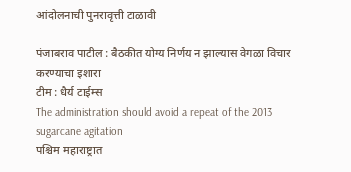आंदोलनाची पुनरावृत्ती टाळावी

पंजाबराव पाटील : बैठकीत योग्य निर्णय न झाल्यास वेगळा विचार करण्याचा इशारा
टीम : धैर्य टाईम्स
The administration should avoid a repeat of the 2013 sugarcane agitation
पश्चिम महाराष्ट्रात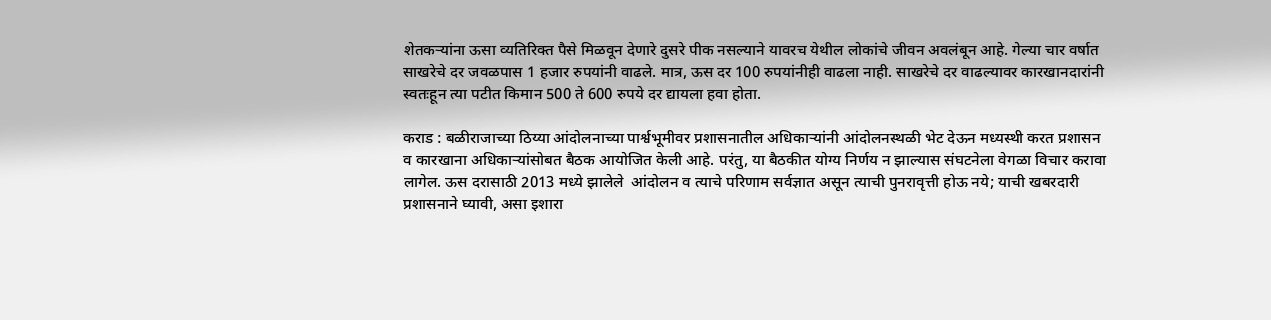शेतकऱ्यांना ऊसा व्यतिरिक्त पैसे मिळवून देणारे दुसरे पीक नसल्याने यावरच येथील लोकांचे जीवन अवलंबून आहे. गेल्या चार वर्षात साखरेचे दर जवळपास 1 हजार रुपयांनी वाढले. मात्र, ऊस दर 100 रुपयांनीही वाढला नाही. साखरेचे दर वाढल्यावर कारखानदारांनी स्वतःहून त्या पटीत किमान 500 ते 600 रुपये दर द्यायला हवा होता.

कराड : बळीराजाच्या ठिय्या आंदोलनाच्या पार्श्वभूमीवर प्रशासनातील अधिकाऱ्यांनी आंदोलनस्थळी भेट देऊन मध्यस्थी करत प्रशासन व कारखाना अधिकाऱ्यांसोबत बैठक आयोजित केली आहे. परंतु, या बैठकीत योग्य निर्णय न झाल्यास संघटनेला वेगळा विचार करावा लागेल. ऊस दरासाठी 2013 मध्ये झालेले  आंदोलन व त्याचे परिणाम सर्वज्ञात असून त्याची पुनरावृत्ती होऊ नये; याची खबरदारी प्रशासनाने घ्यावी, असा इशारा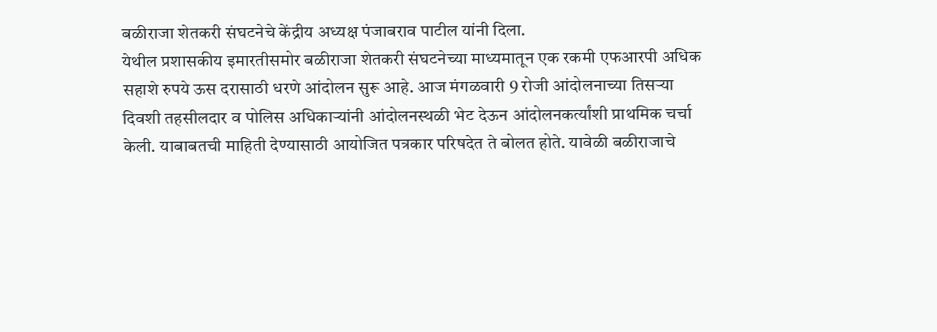बळीराजा शेतकरी संघटनेचे केंद्रीय अध्यक्ष पंजाबराव पाटील यांनी दिला.
येथील प्रशासकीय इमारतीसमोर बळीराजा शेतकरी संघटनेच्या माध्यमातून एक रकमी एफआरपी अधिक सहाशे रुपये ऊस दरासाठी धरणे आंदोलन सुरू आहे. आज मंगळवारी 9 रोजी आंदोलनाच्या तिसऱ्या दिवशी तहसीलदार व पोलिस अधिकाऱ्यांनी आंदोलनस्थळी भेट देऊन आंदोलनकर्त्यांशी प्राथमिक चर्चा केली. याबाबतची माहिती देण्यासाठी आयोजित पत्रकार परिषदेत ते बोलत होते. यावेळी बळीराजाचे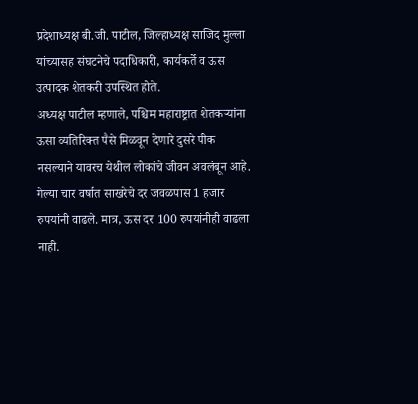प्रदेशाध्यक्ष बी.जी. पाटील, जिल्हाध्यक्ष साजिद मुल्ला यांच्यासह संघटनेचे पदाधिकारी, कार्यकर्ते व ऊस उत्पादक शेतकरी उपस्थित होते.
अध्यक्ष पाटील म्हणाले, पश्चिम महाराष्ट्रात शेतकऱ्यांना ऊसा व्यतिरिक्त पैसे मिळवून देणारे दुसरे पीक नसल्याने यावरच येथील लोकांचे जीवन अवलंबून आहे. गेल्या चार वर्षात साखरेचे दर जवळपास 1 हजार रुपयांनी वाढले. मात्र, ऊस दर 100 रुपयांनीही वाढला नाही.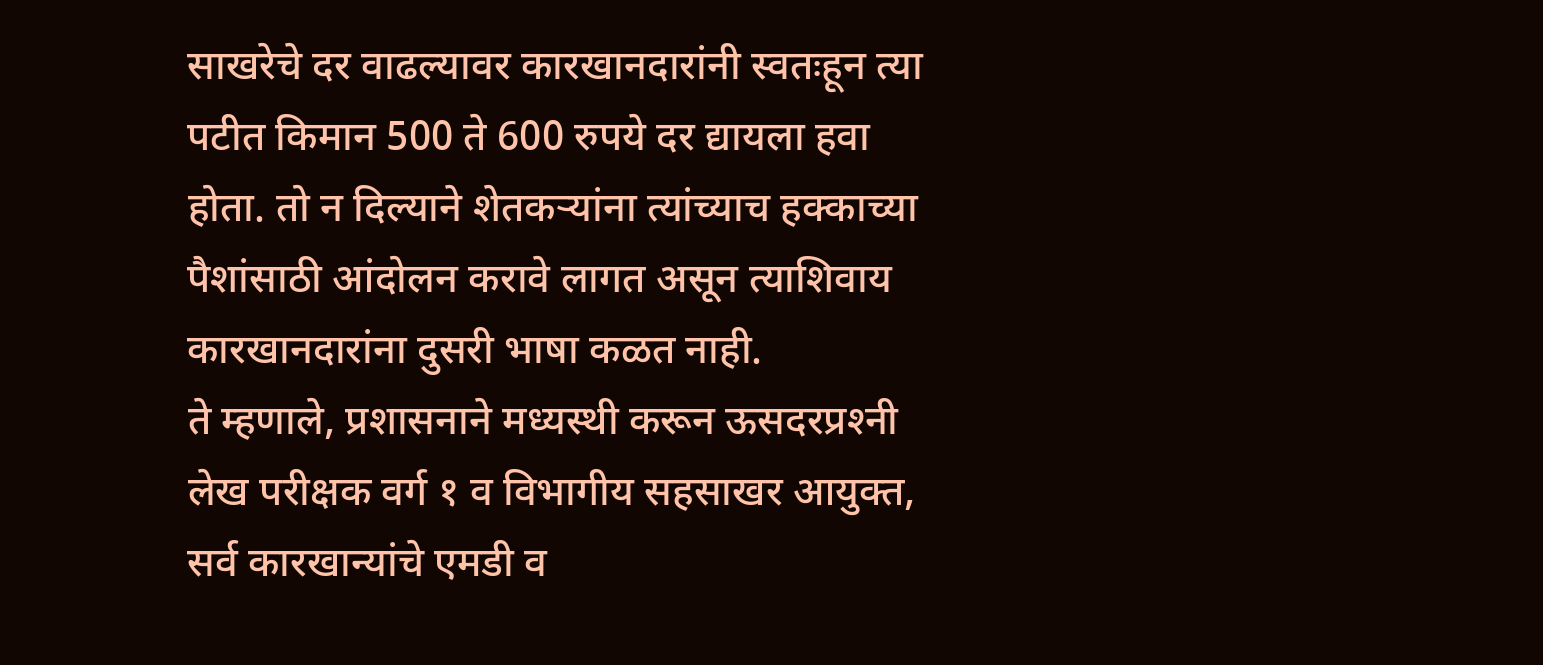साखरेचे दर वाढल्यावर कारखानदारांनी स्वतःहून त्या पटीत किमान 500 ते 600 रुपये दर द्यायला हवा होता. तो न दिल्याने शेतकऱ्यांना त्यांच्याच हक्काच्या पैशांसाठी आंदोलन करावे लागत असून त्याशिवाय कारखानदारांना दुसरी भाषा कळत नाही.
ते म्हणाले, प्रशासनाने मध्यस्थी करून ऊसदरप्रश्‍नी लेख परीक्षक वर्ग १ व विभागीय सहसाखर आयुक्त, सर्व कारखान्यांचे एमडी व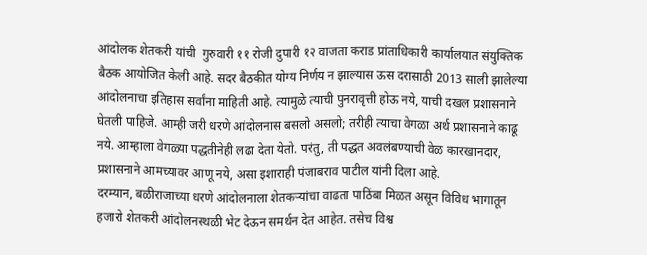आंदोलक शेतकरी यांची  गुरुवारी ११ रोजी दुपारी १२ वाजता कराड प्रांताधिकारी कार्यालयात संयुक्तिक बैठक आयोजित केली आहे. सदर बैठकीत योग्य निर्णय न झाल्यास ऊस दरासाठी 2013 साली झालेल्या आंदोलनाचा इतिहास सर्वांना माहिती आहे. त्यामुळे त्याची पुनरावृत्ती होऊ नये, याची दखल प्रशासनाने घेतली पाहिजे. आम्ही जरी धरणे आंदोलनास बसलो असलो; तरीही त्याचा वेगळा अर्थ प्रशासनाने काढू नये. आम्हाला वेगळ्या पद्धतीनेही लढा देता येतो. परंतु, ती पद्धत अवलंबण्याची वेळ कारखानदार, प्रशासनाने आमच्यावर आणू नये, असा इशाराही पंजाबराव पाटील यांनी दिला आहे.
दरम्यान, बळीराजाच्या धरणे आंदोलनाला शेतकऱ्यांचा वाढता पाठिंबा मिळत असून विविध भागातून हजारो शेतकरी आंदोलनस्थळी भेट देऊन समर्थन देत आहेत. तसेच विश्व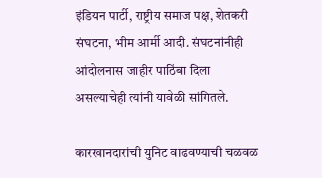इंडियन पार्टी, राष्ट्रीय समाज पक्ष, शेतकरी संघटना, भीम आर्मी आदी. संघटनांनीही आंदोलनास जाहीर पाठिंबा दिला असल्याचेही त्यांनी यावेळी सांगितले.

कारखानदारांची युनिट वाढवण्याची चळवळ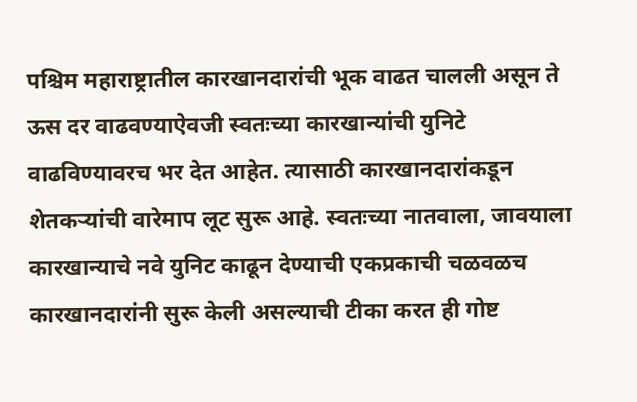पश्चिम महाराष्ट्रातील कारखानदारांची भूक वाढत चालली असून ते ऊस दर वाढवण्याऐवजी स्वतःच्या कारखान्यांची युनिटे वाढविण्यावरच भर देत आहेत. त्यासाठी कारखानदारांकडून शेतकऱ्यांची वारेमाप लूट सुरू आहे. स्वतःच्या नातवाला, जावयाला कारखान्याचे नवे युनिट काढून देण्याची एकप्रकाची चळवळच कारखानदारांनी सुरू केली असल्याची टीका करत ही गोष्ट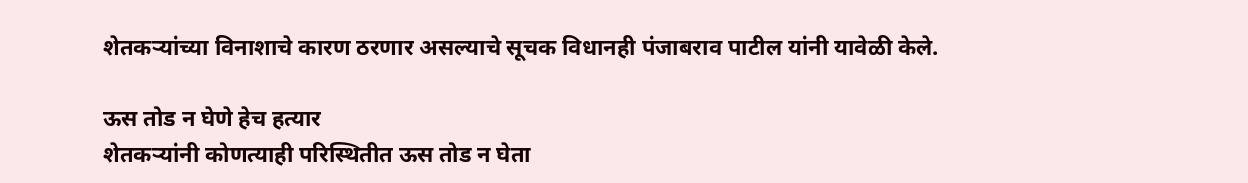शेतकऱ्यांच्या विनाशाचे कारण ठरणार असल्याचे सूचक विधानही पंजाबराव पाटील यांनी यावेळी केले.

ऊस तोड न घेणे हेच हत्यार
शेतकऱ्यांनी कोणत्याही परिस्थितीत ऊस तोड न घेता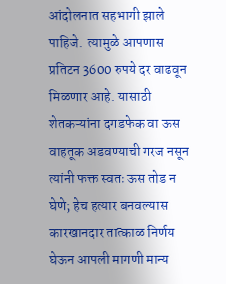आंदोलनात सहभागी झाले पाहिजे.  त्यामुळे आपणास प्रतिटन 3600 रुपये दर वाढवून मिळणार आहे. यासाठी शेतकऱ्यांना दगडफेक वा ऊस वाहतूक अडवण्याची गरज नसून त्यांनी फक्त स्वतः ऊस तोड न घेणे; हेच हत्यार बनवल्यास कारखानदार तात्काळ निर्णय घेऊन आपली मागणी मान्य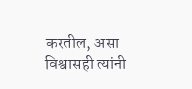करतील, असा विश्वासही त्यांनी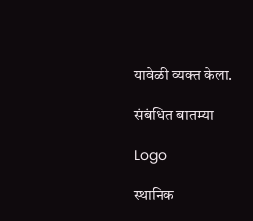यावेळी व्यक्त केला.

संबंधित बातम्या

Logo

स्थानिक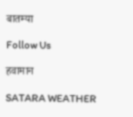बातम्या

Follow Us

हवामान

SATARA WEATHER